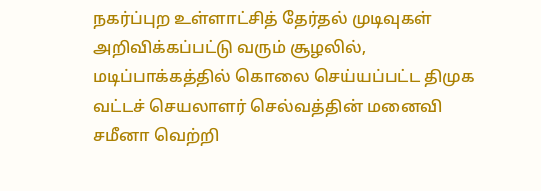நகர்ப்புற உள்ளாட்சித் தேர்தல் முடிவுகள் அறிவிக்கப்பட்டு வரும் சூழலில், மடிப்பாக்கத்தில் கொலை செய்யப்பட்ட திமுக வட்டச் செயலாளர் செல்வத்தின் மனைவி சமீனா வெற்றி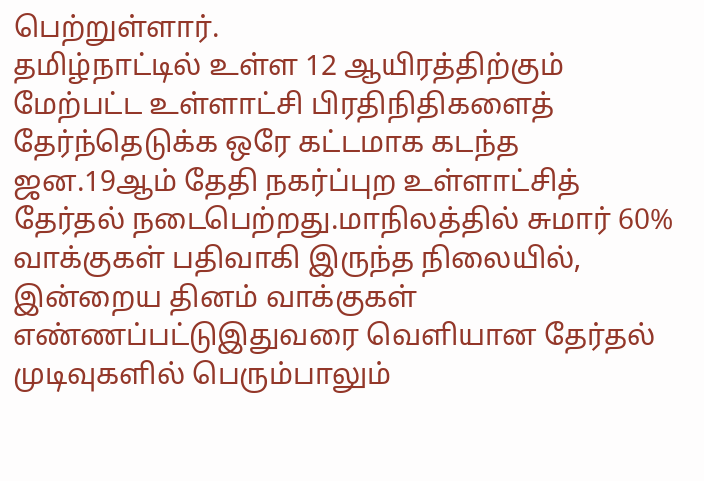பெற்றுள்ளார்.
தமிழ்நாட்டில் உள்ள 12 ஆயிரத்திற்கும் மேற்பட்ட உள்ளாட்சி பிரதிநிதிகளைத் தேர்ந்தெடுக்க ஒரே கட்டமாக கடந்த ஜன.19ஆம் தேதி நகர்ப்புற உள்ளாட்சித் தேர்தல் நடைபெற்றது.மாநிலத்தில் சுமார் 60% வாக்குகள் பதிவாகி இருந்த நிலையில், இன்றைய தினம் வாக்குகள் எண்ணப்பட்டுஇதுவரை வெளியான தேர்தல் முடிவுகளில் பெரும்பாலும்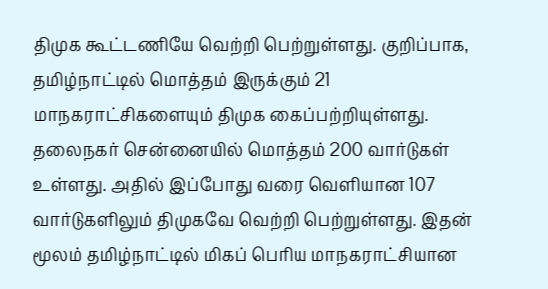திமுக கூட்டணியே வெற்றி பெற்றுள்ளது. குறிப்பாக,
தமிழ்நாட்டில் மொத்தம் இருக்கும் 21 மாநகராட்சிகளையும் திமுக கைப்பற்றியுள்ளது. தலைநகர் சென்னையில் மொத்தம் 200 வார்டுகள் உள்ளது. அதில் இப்போது வரை வெளியான 107 வார்டுகளிலும் திமுகவே வெற்றி பெற்றுள்ளது. இதன் மூலம் தமிழ்நாட்டில் மிகப் பெரிய மாநகராட்சியான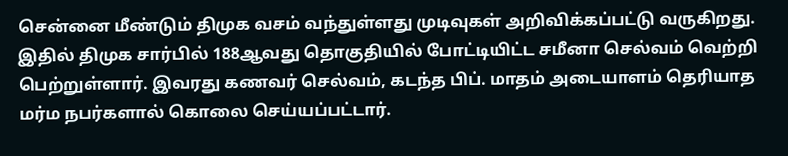சென்னை மீண்டும் திமுக வசம் வந்துள்ளது முடிவுகள் அறிவிக்கப்பட்டு வருகிறது.
இதில் திமுக சார்பில் 188ஆவது தொகுதியில் போட்டியிட்ட சமீனா செல்வம் வெற்றி பெற்றுள்ளார். இவரது கணவர் செல்வம், கடந்த பிப். மாதம் அடையாளம் தெரியாத மர்ம நபர்களால் கொலை செய்யப்பட்டார்.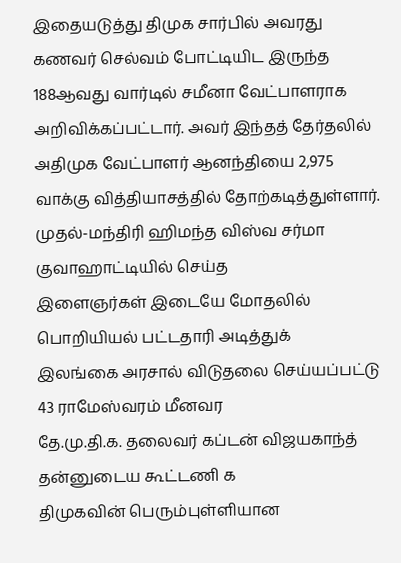இதையடுத்து திமுக சார்பில் அவரது கணவர் செல்வம் போட்டியிட இருந்த 188ஆவது வார்டில் சமீனா வேட்பாளராக அறிவிக்கப்பட்டார். அவர் இந்தத் தேர்தலில் அதிமுக வேட்பாளர் ஆனந்தியை 2,975 வாக்கு வித்தியாசத்தில் தோற்கடித்துள்ளார்.
முதல்-மந்திரி ஹிமந்த விஸ்வ சர்மா குவாஹாட்டியில் செய்த
இளைஞர்கள் இடையே மோதலில் பொறியியல் பட்டதாரி அடித்துக்
இலங்கை அரசால் விடுதலை செய்யப்பட்டு 43 ராமேஸ்வரம் மீனவர
தே.மு.தி.க. தலைவர் கப்டன் விஜயகாந்த் தன்னுடைய கூட்டணி க
திமுகவின் பெரும்புள்ளியான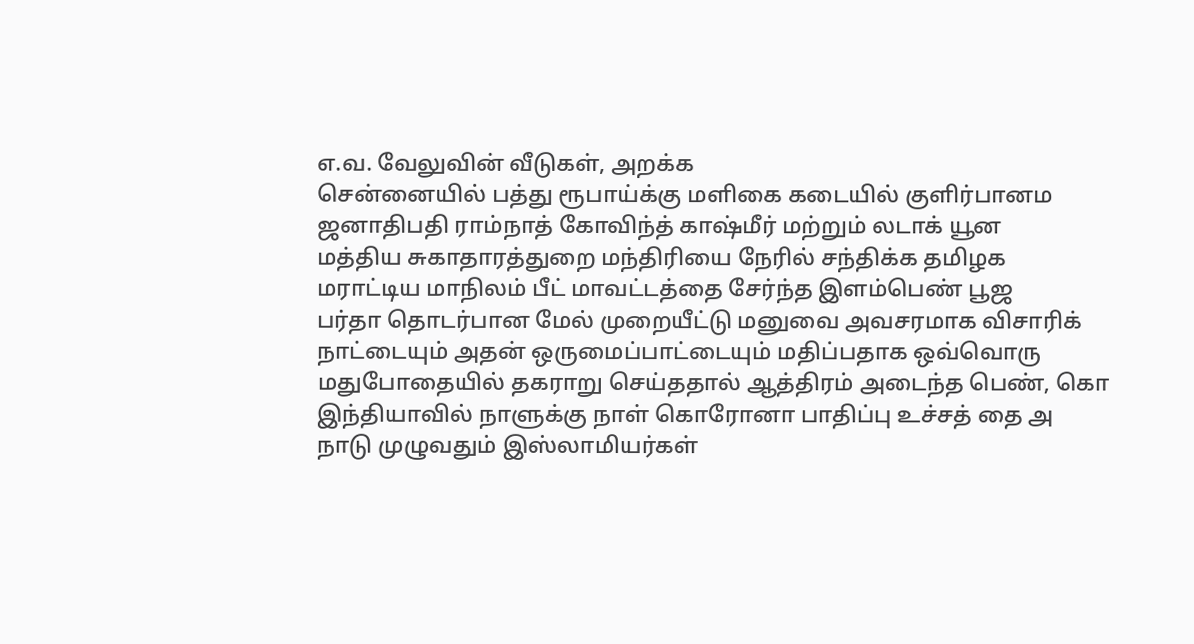எ.வ. வேலுவின் வீடுகள், அறக்க
சென்னையில் பத்து ரூபாய்க்கு மளிகை கடையில் குளிர்பானம
ஜனாதிபதி ராம்நாத் கோவிந்த் காஷ்மீர் மற்றும் லடாக் யூன
மத்திய சுகாதாரத்துறை மந்திரியை நேரில் சந்திக்க தமிழக
மராட்டிய மாநிலம் பீட் மாவட்டத்தை சேர்ந்த இளம்பெண் பூஜ
பர்தா தொடர்பான மேல் முறையீட்டு மனுவை அவசரமாக விசாரிக்
நாட்டையும் அதன் ஒருமைப்பாட்டையும் மதிப்பதாக ஒவ்வொரு
மதுபோதையில் தகராறு செய்ததால் ஆத்திரம் அடைந்த பெண், கொ
இந்தியாவில் நாளுக்கு நாள் கொரோனா பாதிப்பு உச்சத் தை அ
நாடு முழுவதும் இஸ்லாமியர்கள்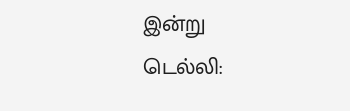இன்று
டெல்லி: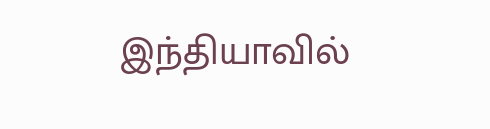இந்தியாவில்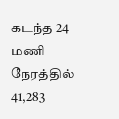கடந்த 24 மணி நேரத்தில் 41,283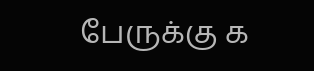பேருக்கு க